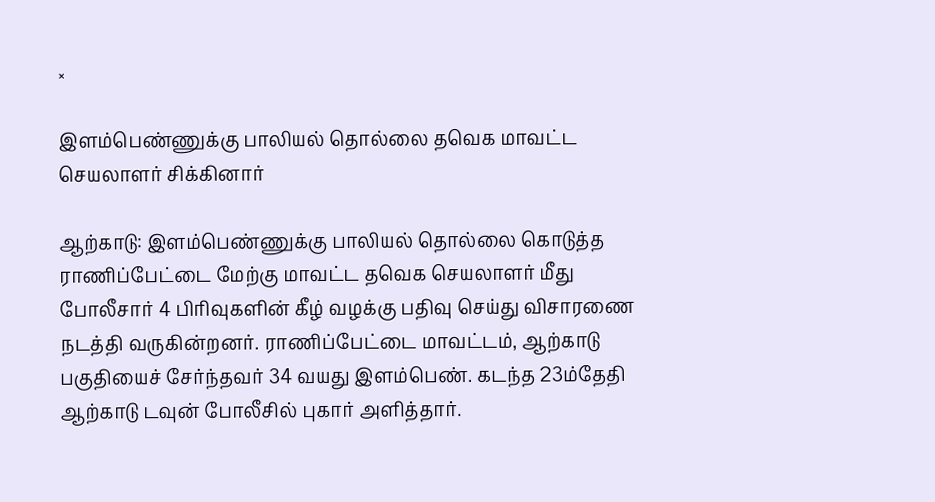×

இளம்பெண்ணுக்கு பாலியல் தொல்லை தவெக மாவட்ட செயலாளர் சிக்கினார்

ஆற்காடு: இளம்பெண்ணுக்கு பாலியல் தொல்லை கொடுத்த ராணிப்பேட்டை மேற்கு மாவட்ட தவெக செயலாளர் மீது போலீசார் 4 பிரிவுகளின் கீழ் வழக்கு பதிவு செய்து விசாரணை நடத்தி வருகின்றனர். ராணிப்பேட்டை மாவட்டம், ஆற்காடு பகுதியைச் சேர்ந்தவர் 34 வயது இளம்பெண். கடந்த 23ம்தேதி ஆற்காடு டவுன் போலீசில் புகார் அளித்தார்.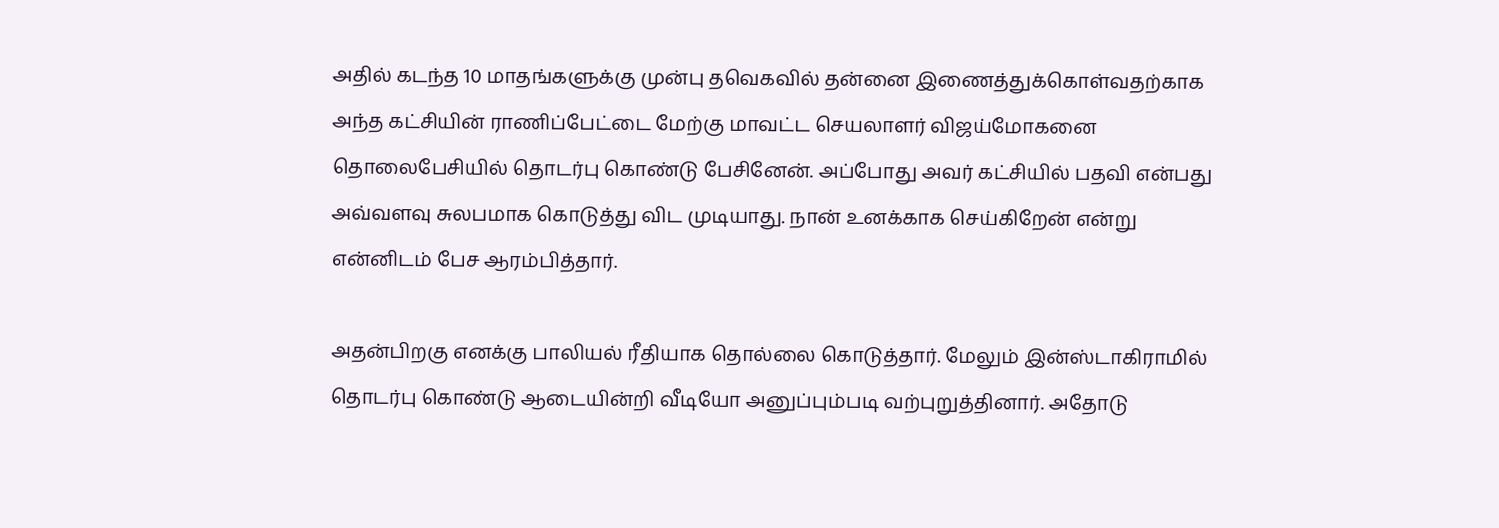அதில் கடந்த 10 மாதங்களுக்கு முன்பு தவெகவில் தன்னை இணைத்துக்கொள்வதற்காக அந்த கட்சியின் ராணிப்பேட்டை மேற்கு மாவட்ட செயலாளர் விஜய்மோகனை தொலைபேசியில் தொடர்பு கொண்டு பேசினேன். அப்போது அவர் கட்சியில் பதவி என்பது அவ்வளவு சுலபமாக கொடுத்து விட முடியாது. நான் உனக்காக செய்கிறேன் என்று என்னிடம் பேச ஆரம்பித்தார்.

அதன்பிறகு எனக்கு பாலியல் ரீதியாக தொல்லை கொடுத்தார். மேலும் இன்ஸ்டாகிராமில் தொடர்பு கொண்டு ஆடையின்றி வீடியோ அனுப்பும்படி வற்புறுத்தினார். அதோடு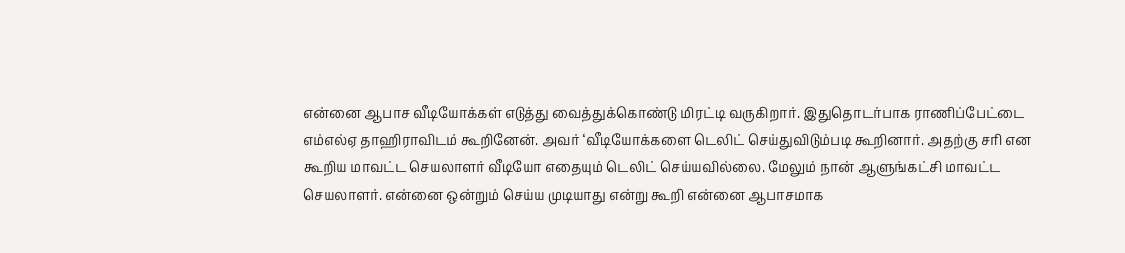என்னை ஆபாச வீடியோக்கள் எடுத்து வைத்துக்கொண்டு மிரட்டி வருகிறார். இதுதொடர்பாக ராணிப்பேட்டை எம்எல்ஏ தாஹிராவிடம் கூறினேன். அவர் ‘வீடியோக்களை டெலிட் செய்துவிடும்படி கூறினார். அதற்கு சரி என கூறிய மாவட்ட செயலாளர் வீடியோ எதையும் டெலிட் செய்யவில்லை. மேலும் நான் ஆளுங்கட்சி மாவட்ட செயலாளர். என்னை ஒன்றும் செய்ய முடியாது என்று கூறி என்னை ஆபாசமாக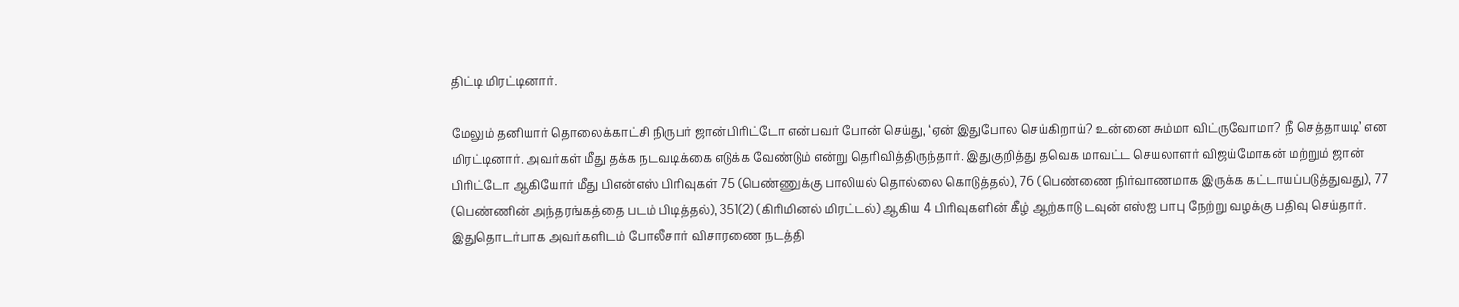திட்டி மிரட்டினார்.

மேலும் தனியார் தொலைக்காட்சி நிருபர் ஜான்பிரிட்டோ என்பவர் போன் செய்து, ‘ஏன் இதுபோல செய்கிறாய்? உன்னை சும்மா விட்ருவோமா? நீ செத்தாயடி’ என மிரட்டினார். அவர்கள் மீது தக்க நடவடிக்கை எடுக்க வேண்டும் என்று தெரிவித்திருந்தார். இதுகுறித்து தவெக மாவட்ட செயலாளர் விஜய்மோகன் மற்றும் ஜான் பிரிட்டோ ஆகியோர் மீது பிஎன்எஸ் பிரிவுகள் 75 (பெண்ணுக்கு பாலியல் தொல்லை கொடுத்தல்), 76 (பெண்ணை நிர்வாணமாக இருக்க கட்டாயப்படுத்துவது), 77 (பெண்ணின் அந்தரங்கத்தை படம் பிடித்தல்), 351(2) (கிரிமினல் மிரட்டல்) ஆகிய 4 பிரிவுகளின் கீழ் ஆற்காடு டவுன் எஸ்ஐ பாபு நேற்று வழக்கு பதிவு செய்தார். இதுதொடர்பாக அவர்களிடம் போலீசார் விசாரணை நடத்தி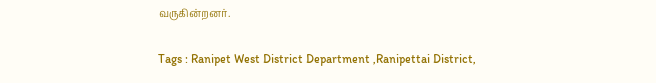வருகின்றனர்.

Tags : Ranipet West District Department ,Ranipettai District,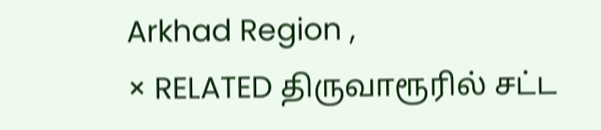Arkhad Region ,
× RELATED திருவாரூரில் சட்ட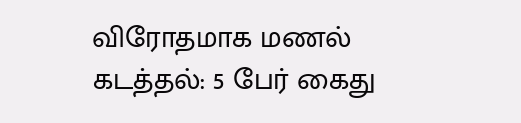விரோதமாக மணல் கடத்தல்: 5 பேர் கைது